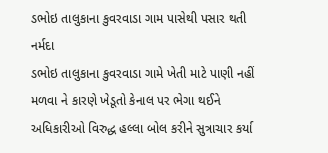ડભોઇ તાલુકાના કુવરવાડા ગામ પાસેથી પસાર થતી નર્મદા
ડભોઇ તાલુકાના કુવરવાડા ગામે ખેતી માટે પાણી નહીં મળવા ને કારણે ખેડૂતો કેનાલ પર ભેગા થઈને અધિકારીઓ વિરુદ્ધ હલ્લા બોલ કરીને સુત્રાચાર કર્યા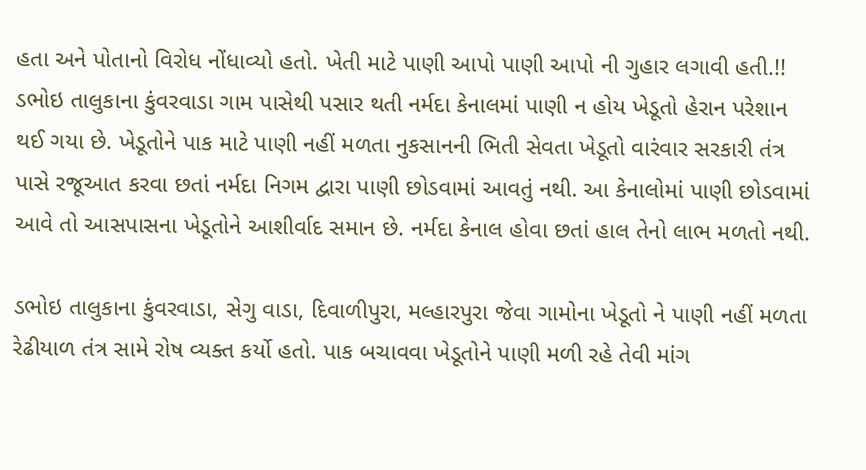હતા અને પોતાનો વિરોધ નોંધાવ્યો હતો. ખેતી માટે પાણી આપો પાણી આપો ની ગુહાર લગાવી હતી.!! ડભોઇ તાલુકાના કુંવરવાડા ગામ પાસેથી પસાર થતી નર્મદા કેનાલમાં પાણી ન હોય ખેડૂતો હેરાન પરેશાન થઈ ગયા છે. ખેડૂતોને પાક માટે પાણી નહીં મળતા નુકસાનની ભિતી સેવતા ખેડૂતો વારંવાર સરકારી તંત્ર પાસે રજૂઆત કરવા છતાં નર્મદા નિગમ દ્વારા પાણી છોડવામાં આવતું નથી. આ કેનાલોમાં પાણી છોડવામાં આવે તો આસપાસના ખેડૂતોને આશીર્વાદ સમાન છે. નર્મદા કેનાલ હોવા છતાં હાલ તેનો લાભ મળતો નથી.

ડભોઇ તાલુકાના કુંવરવાડા, સેગુ વાડા, દિવાળીપુરા, મલ્હારપુરા જેવા ગામોના ખેડૂતો ને પાણી નહીં મળતા રેઢીયાળ તંત્ર સામે રોષ વ્યક્ત કર્યો હતો. પાક બચાવવા ખેડૂતોને પાણી મળી રહે તેવી માંગ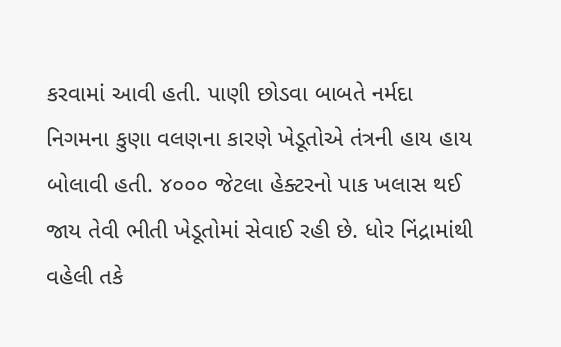કરવામાં આવી હતી. પાણી છોડવા બાબતે નર્મદા નિગમના કુણા વલણના કારણે ખેડૂતોએ તંત્રની હાય હાય બોલાવી હતી. ૪૦૦૦ જેટલા હેક્ટરનો પાક ખલાસ થઈ જાય તેવી ભીતી ખેડૂતોમાં સેવાઈ રહી છે. ધોર નિંદ્રામાંથી વહેલી તકે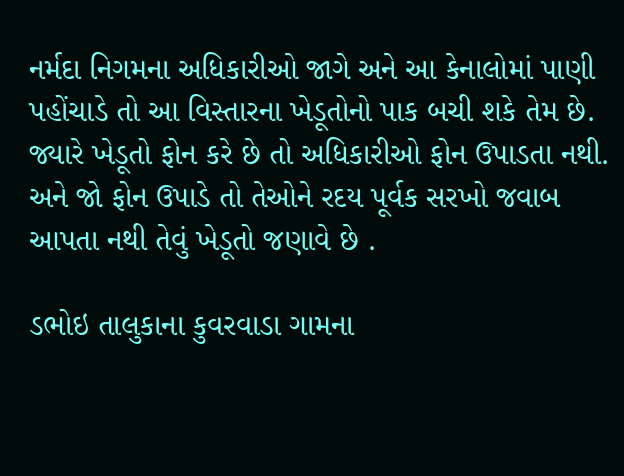નર્મદા નિગમના અધિકારીઓ જાગે અને આ કેનાલોમાં પાણી પહોંચાડે તો આ વિસ્તારના ખેડૂતોનો પાક બચી શકે તેમ છે. જ્યારે ખેડૂતો ફોન કરે છે તો અધિકારીઓ ફોન ઉપાડતા નથી. અને જો ફોન ઉપાડે તો તેઓને રદય પૂર્વક સરખો જવાબ આપતા નથી તેવું ખેડૂતો જણાવે છે .

ડભોઇ તાલુકાના કુવરવાડા ગામના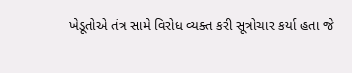ખેડૂતોએ તંત્ર સામે વિરોધ વ્યક્ત કરી સૂત્રોચાર કર્યા હતા જે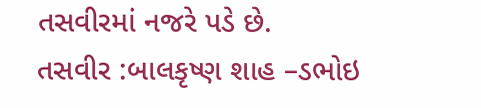તસવીરમાં નજરે પડે છે.
તસવીર :બાલકૃષ્ણ શાહ –ડભોઇ